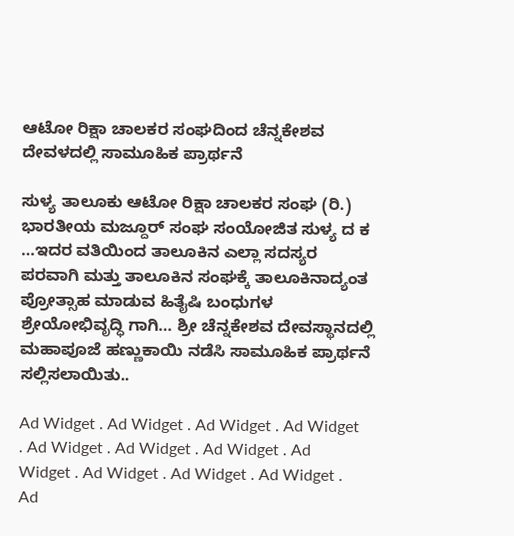ಆಟೋ ರಿಕ್ಷಾ ಚಾಲಕರ ಸಂಘದಿಂದ ಚೆನ್ನಕೇಶವ ದೇವಳದಲ್ಲಿ ಸಾಮೂಹಿಕ ಪ್ರಾರ್ಥನೆ

ಸುಳ್ಯ ತಾಲೂಕು ಆಟೋ ರಿಕ್ಷಾ ಚಾಲಕರ ಸಂಘ (ರಿ.) ಭಾರತೀಯ ಮಜ್ದೂರ್ ಸಂಘ ಸಂಯೋಜಿತ ಸುಳ್ಯ ದ ಕ …ಇದರ ವತಿಯಿಂದ ತಾಲೂಕಿನ ಎಲ್ಲಾ ಸದಸ್ಯರ ಪರವಾಗಿ ಮತ್ತು ತಾಲೂಕಿನ ಸಂಘಕ್ಕೆ ತಾಲೂಕಿನಾದ್ಯಂತ ಪ್ರೋತ್ಸಾಹ ಮಾಡುವ ಹಿತೈಷಿ ಬಂಧುಗಳ ಶ್ರೇಯೋಭಿವೃದ್ಧಿ ಗಾಗಿ… ಶ್ರೀ ಚೆನ್ನಕೇಶವ ದೇವಸ್ಥಾನದಲ್ಲಿ ಮಹಾಪೂಜೆ ಹಣ್ಣುಕಾಯಿ ನಡೆಸಿ ಸಾಮೂಹಿಕ ಪ್ರಾರ್ಥನೆ ಸಲ್ಲಿಸಲಾಯಿತು..

Ad Widget . Ad Widget . Ad Widget . Ad Widget . Ad Widget . Ad Widget . Ad Widget . Ad Widget . Ad Widget . Ad Widget . Ad Widget . Ad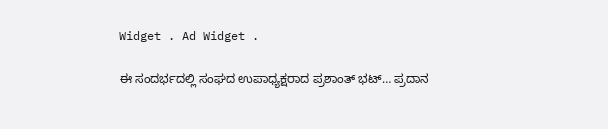Widget . Ad Widget .

ಈ ಸಂದರ್ಭದಲ್ಲಿ ಸಂಘದ ಉಪಾಧ್ಯಕ್ಷರಾದ ಪ್ರಶಾಂತ್ ಭಟ್… ಪ್ರದಾನ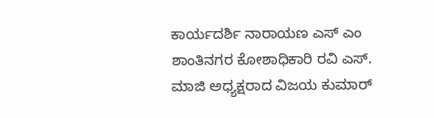ಕಾರ್ಯದರ್ಶಿ ನಾರಾಯಣ ಎಸ್ ಎಂ ಶಾಂತಿನಗರ ಕೋಶಾಧಿಕಾರಿ ರವಿ ಎಸ್. ಮಾಜಿ ಅಧ್ಯಕ್ಷರಾದ ವಿಜಯ ಕುಮಾರ್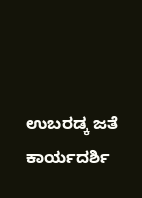ಉಬರಡ್ಕ ಜತೆ ಕಾರ್ಯದರ್ಶಿ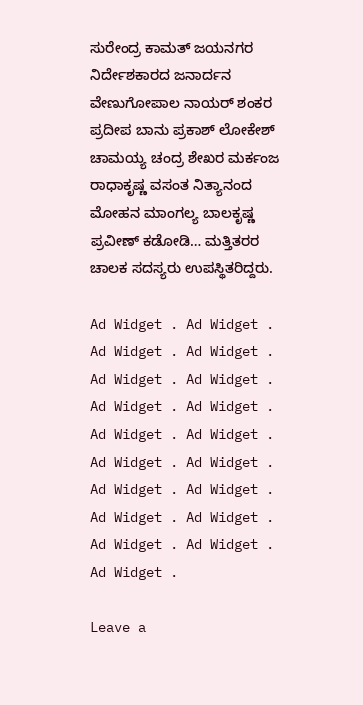ಸುರೇಂದ್ರ ಕಾಮತ್ ಜಯನಗರ ನಿರ್ದೇಶಕಾರದ ಜನಾರ್ದನ ವೇಣುಗೋಪಾಲ ನಾಯರ್ ಶಂಕರ ಪ್ರದೀಪ ಬಾನು ಪ್ರಕಾಶ್ ಲೋಕೇಶ್ ಚಾಮಯ್ಯ ಚಂದ್ರ ಶೇಖರ ಮರ್ಕಂಜ ರಾಧಾಕೃಷ್ಣ ವಸಂತ ನಿತ್ಯಾನಂದ ಮೋಹನ ಮಾಂಗಲ್ಯ ಬಾಲಕೃಷ್ಣ ಪ್ರವೀಣ್ ಕಡೋಡಿ… ಮತ್ತಿತರರ ಚಾಲಕ ಸದಸ್ಯರು ಉಪಸ್ಥಿತರಿದ್ದರು.

Ad Widget . Ad Widget . Ad Widget . Ad Widget . Ad Widget . Ad Widget . Ad Widget . Ad Widget . Ad Widget . Ad Widget . Ad Widget . Ad Widget . Ad Widget . Ad Widget . Ad Widget . Ad Widget . Ad Widget . Ad Widget . Ad Widget .

Leave a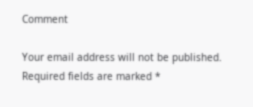Comment

Your email address will not be published. Required fields are marked *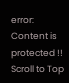error: Content is protected !!
Scroll to Top